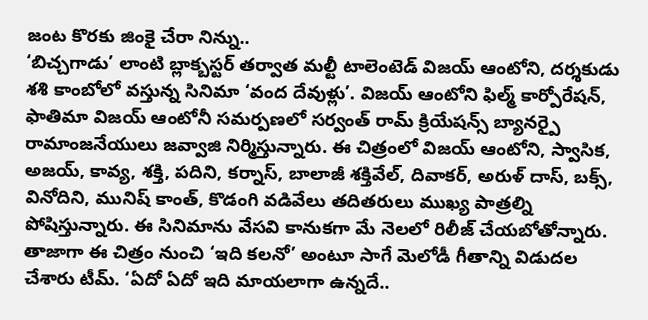జంట కొరకు జింకై చేరా నిన్ను..
‘బిచ్చగాడు’ లాంటి బ్లాక్బస్టర్ తర్వాత మల్టీ టాలెంటెడ్ విజయ్ ఆంటోని, దర్శకుడు శశి కాంబోలో వస్తున్న సినిమా ‘వంద దేవుళ్లు’. విజయ్ ఆంటోని ఫిల్మ్ కార్పోరేషన్, ఫాతిమా విజయ్ ఆంటోనీ సమర్పణలో సర్వంత్ రామ్ క్రియేషన్స్ బ్యానర్పై రామాంజనేయులు జవ్వాజి నిర్మిస్తున్నారు. ఈ చిత్రంలో విజయ్ ఆంటోని, స్వాసిక, అజయ్, కావ్య, శక్తి, పదిని, కర్నాస్, బాలాజీ శక్తివేల్, దివాకర్, అరుళ్ దాస్, బక్స్, వినోదిని, మునిష్ కాంత్, కొడంగి వడివేలు తదితరులు ముఖ్య పాత్రల్ని పోషిస్తున్నారు. ఈ సినిమాను వేసవి కానుకగా మే నెలలో రిలీజ్ చేయబోతోన్నారు.
తాజాగా ఈ చిత్రం నుంచి ‘ఇది కలనో’ అంటూ సాగే మెలోడీ గీతాన్ని విడుదల చేశారు టీమ్. ‘ఏదో ఏదో ఇది మాయలాగా ఉన్నదే..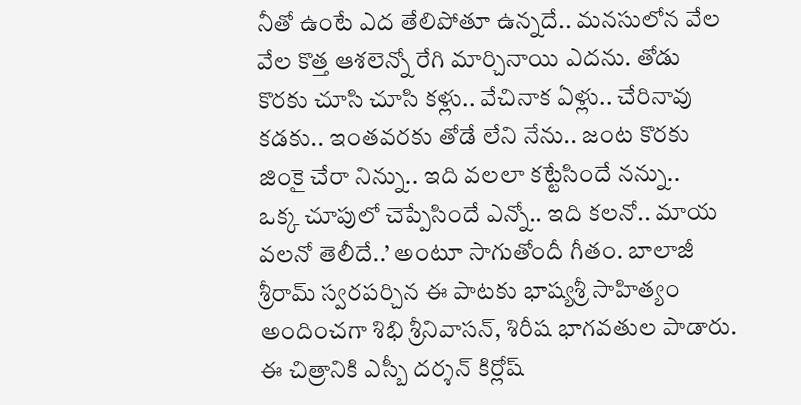నీతో ఉంటే ఎద తేలిపోతూ ఉన్నదే.. మనసులోన వేల వేల కొత్త ఆశలెన్నో రేగి మార్చినాయి ఎదను. తోడు కొరకు చూసి చూసి కళ్లు.. వేచినాక ఏళ్లు.. చేరినావు కడకు.. ఇంతవరకు తోడే లేని నేను.. జంట కొరకు జింకై చేరా నిన్ను.. ఇది వలలా కట్టేసిందే నన్ను..
ఒక్క చూపులో చెప్పేసిందే ఎన్నో.. ఇది కలనో.. మాయ వలనో తెలీదే..’ అంటూ సాగుతోందీ గీతం. బాలాజీ శ్రీరామ్ స్వరపర్చిన ఈ పాటకు భాష్యశ్రీ సాహిత్యం అందించగా శిభి శ్రీనివాసన్, శిరీష భాగవతుల పాడారు. ఈ చిత్రానికి ఎస్బీ దర్శన్ కిర్లోష్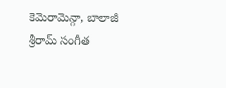కెమెరామెన్గా, బాలాజీ శ్రీరామ్ సంగీత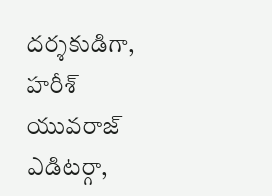దర్శకుడిగా, హరీశ్ యువరాజ్ ఎడిటర్గా,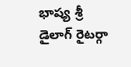భాష్య శ్రీ డైలాగ్ రైటర్గా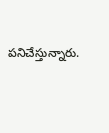పనిచేస్తున్నారు.